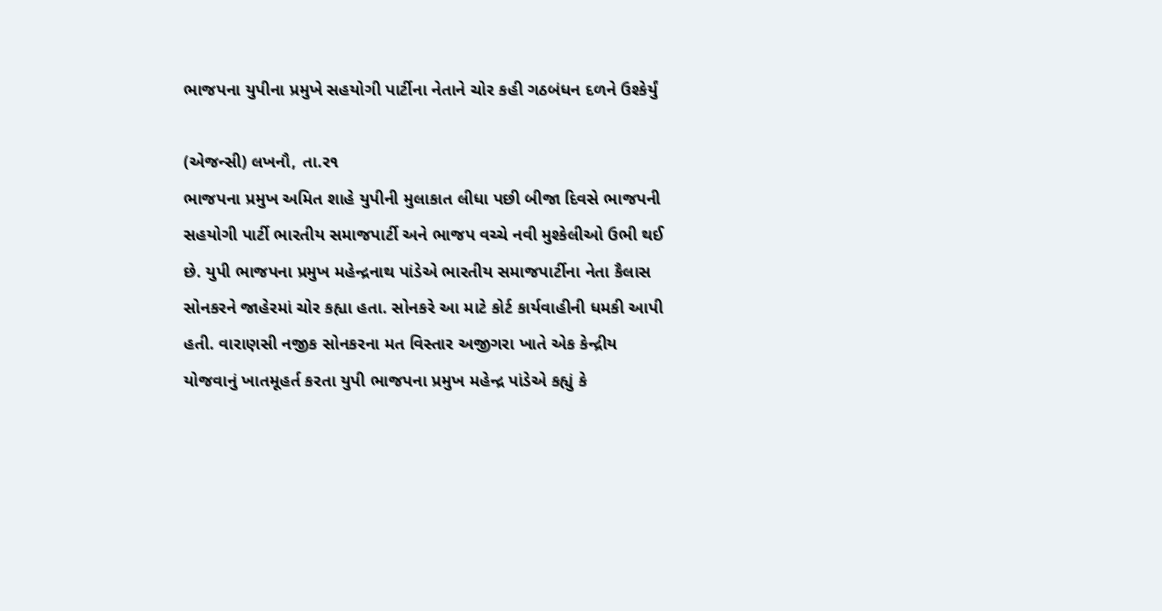ભાજપના યુપીના પ્રમુખે સહયોગી પાર્ટીના નેતાને ચોર કહી ગઠબંધન દળને ઉશ્કેર્યું

(એજન્સી) લખનૌ, તા.ર૧
ભાજપના પ્રમુખ અમિત શાહે યુપીની મુલાકાત લીધા પછી બીજા દિવસે ભાજપની સહયોગી પાર્ટી ભારતીય સમાજપાર્ટી અને ભાજપ વચ્ચે નવી મુશ્કેલીઓ ઉભી થઈ છે. યુપી ભાજપના પ્રમુખ મહેન્દ્રનાથ પાંડેએ ભારતીય સમાજપાર્ટીના નેતા કૈલાસ સોનકરને જાહેરમાં ચોર કહ્યા હતા. સોનકરે આ માટે કોર્ટ કાર્યવાહીની ધમકી આપી હતી. વારાણસી નજીક સોનકરના મત વિસ્તાર અજીગરા ખાતે એક કેન્દ્રીય યોજવાનું ખાતમૂહર્ત કરતા યુપી ભાજપના પ્રમુખ મહેન્દ્ર પાંડેએ કહ્યું કે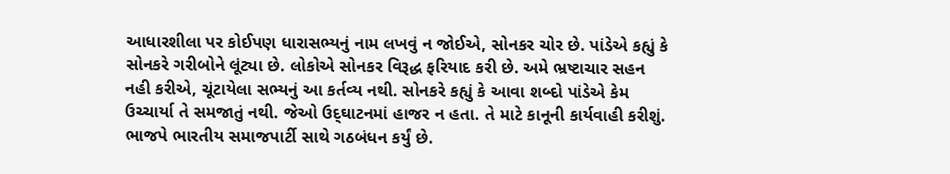આધારશીલા પર કોઈપણ ધારાસભ્યનું નામ લખવું ન જોઈએ, સોનકર ચોર છે. પાંડેએ કહ્યું કે સોનકરે ગરીબોને લૂંટ્યા છે. લોકોએ સોનકર વિરૂદ્ધ ફરિયાદ કરી છે. અમે ભ્રષ્ટાચાર સહન નહી કરીએ, ચૂંટાયેલા સભ્યનું આ કર્તવ્ય નથી. સોનકરે કહ્યું કે આવા શબ્દો પાંડેએ કેમ ઉચ્ચાર્યા તે સમજાતું નથી. જેઓ ઉદ્‌ઘાટનમાં હાજર ન હતા. તે માટે કાનૂની કાર્યવાહી કરીશું. ભાજપે ભારતીય સમાજપાર્ટી સાથે ગઠબંધન કર્યું છે.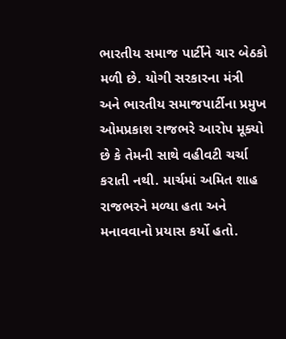ભારતીય સમાજ પાર્ટીને ચાર બેઠકો મળી છે. યોગી સરકારના મંત્રી અને ભારતીય સમાજપાર્ટીના પ્રમુખ ઓમપ્રકાશ રાજભરે આરોપ મૂક્યો છે કે તેમની સાથે વહીવટી ચર્ચા કરાતી નથી. માર્ચમાં અમિત શાહ રાજભરને મળ્યા હતા અને મનાવવાનો પ્રયાસ કર્યો હતો.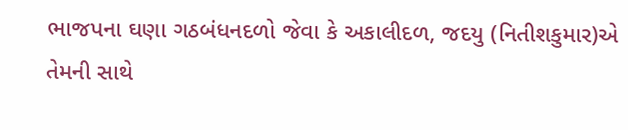ભાજપના ઘણા ગઠબંધનદળો જેવા કે અકાલીદળ, જદયુ (નિતીશકુમાર)એ તેમની સાથે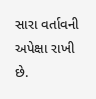સારા વર્તાવની અપેક્ષા રાખી છે.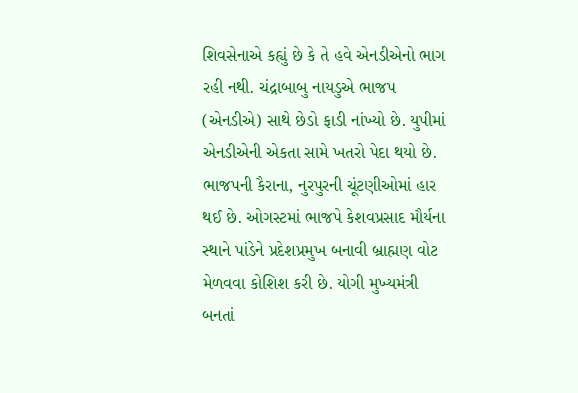શિવસેનાએ કહ્યું છે કે તે હવે એનડીએનો ભાગ રહી નથી. ચંદ્રાબાબુ નાયડુએ ભાજપ (એનડીએ) સાથે છેડો ફાડી નાંખ્યો છે. યુપીમાં એનડીએની એકતા સામે ખતરો પેદા થયો છે. ભાજપની કૈરાના, નુરપુરની ચૂંટણીઓમાં હાર થઈ છે. ઓગસ્ટમાં ભાજપે કેશવપ્રસાદ મૌર્યના સ્થાને પાંડેને પ્રદેશપ્રમુખ બનાવી બ્રાહ્મણ વોટ મેળવવા કોશિશ કરી છે. યોગી મુખ્યમંત્રી બનતાં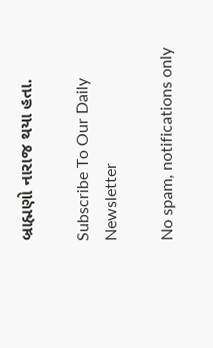બ્રાહ્મણો નારાજ થયા હતા.

Subscribe To Our Daily Newsletter

No spam, notifications only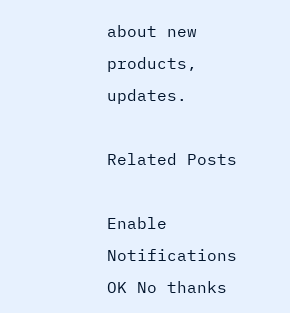about new products, updates.

Related Posts

Enable Notifications OK No thanks